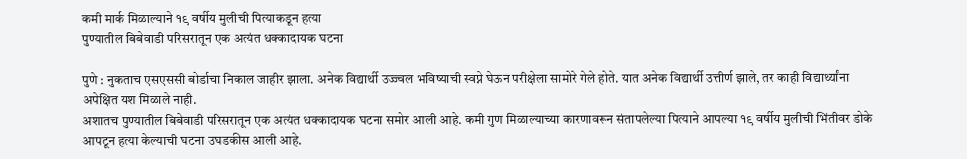कमी मार्क मिळाल्याने १९ वर्षीय मुलीची पित्याकडून हत्या
पुण्यातील बिबेवाडी परिसरातून एक अत्यंत धक्कादायक घटना

पुणे : नुकताच एसएससी बोर्डाचा निकाल जाहीर झाला. अनेक विद्यार्थी उज्ज्वल भविष्याची स्वप्ने घेऊन परीक्षेला सामोरे गेले होते. यात अनेक विद्यार्थी उत्तीर्ण झाले, तर काही विद्यार्थ्यांना अपेक्षित यश मिळाले नाही.
अशातच पुण्यातील बिबेवाडी परिसरातून एक अत्यंत धक्कादायक घटना समोर आली आहे. कमी गुण मिळाल्याच्या कारणावरून संतापलेल्या पित्याने आपल्या १९ वर्षीय मुलीची भिंतीवर डोके आपटून हत्या केल्याची घटना उघडकीस आली आहे.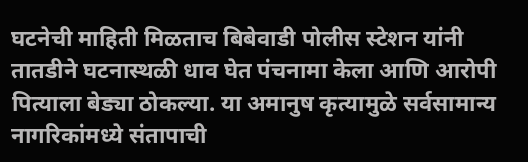घटनेची माहिती मिळताच बिबेवाडी पोलीस स्टेशन यांनी तातडीने घटनास्थळी धाव घेत पंचनामा केला आणि आरोपी पित्याला बेड्या ठोकल्या. या अमानुष कृत्यामुळे सर्वसामान्य नागरिकांमध्ये संतापाची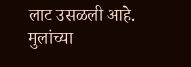लाट उसळली आहे.
मुलांच्या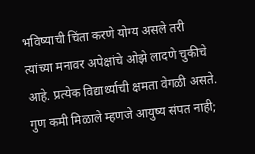भविष्याची चिंता करणे योग्य असले तरी त्यांच्या मनावर अपेक्षांचे ओझे लादणे चुकीचे आहे. प्रत्येक विद्यार्थ्याची क्षमता वेगळी असते. गुण कमी मिळाले म्हणजे आयुष्य संपत नाही;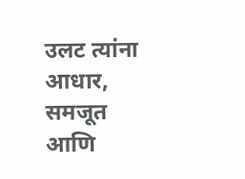उलट त्यांना आधार, समजूत आणि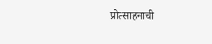प्रोत्साहनाची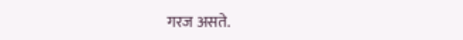गरज असते.